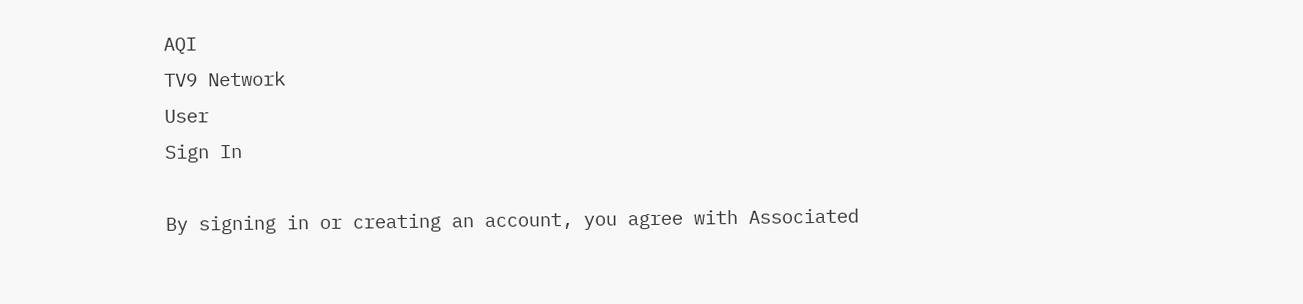AQI
TV9 Network
User
Sign In

By signing in or creating an account, you agree with Associated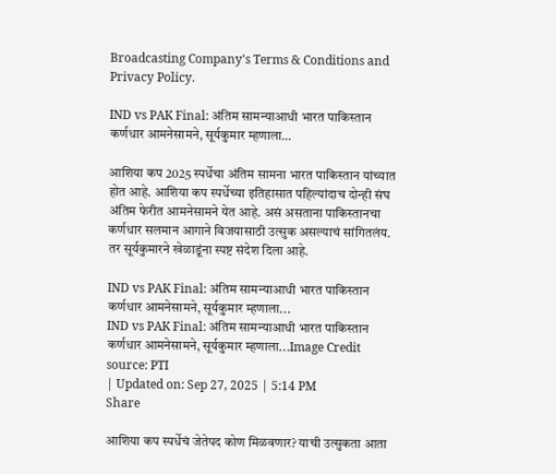Broadcasting Company's Terms & Conditions and Privacy Policy.

IND vs PAK Final: अंतिम सामन्याआधी भारत पाकिस्तान कर्णधार आमनेसामने, सूर्यकुमार म्हणाला…

आशिया कप 2025 स्पर्धेचा अंतिम सामना भारत पाकिस्तान यांच्यात होत आहे. आशिया कप स्पर्धेच्या इतिहासात पहिल्यांदाच दोन्ही संघ अंतिम फेरीत आमनेसामने येत आहे. असं असताना पाकिस्तानचा कर्णधार सलमान आगाने विजयासाठी उत्सुक असल्याचं सांगितलंय. तर सूर्यकुमारने खेळाडूंना स्पष्ट संदेश दिला आहे.

IND vs PAK Final: अंतिम सामन्याआधी भारत पाकिस्तान कर्णधार आमनेसामने, सूर्यकुमार म्हणाला...
IND vs PAK Final: अंतिम सामन्याआधी भारत पाकिस्तान कर्णधार आमनेसामने, सूर्यकुमार म्हणाला...Image Credit source: PTI
| Updated on: Sep 27, 2025 | 5:14 PM
Share

आशिया कप स्पर्धेचं जेतेपद कोण मिळवणार? याची उत्सुकता आता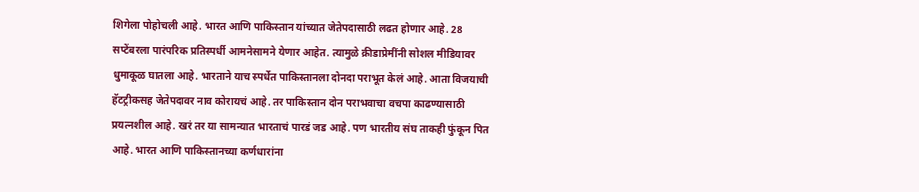शिगेला पोहोचली आहे. भारत आणि पाकिस्तान यांच्यात जेतेपदासाठी लढत होणार आहे. 28 सप्टेंबरला पारंपरिक प्रतिस्पर्धी आमनेसामने येणार आहेत. त्यामुळे क्रीडाप्रेमींनी सोशल मीडियावर धुमाकूळ घातला आहे. भारताने याच स्पर्धेत पाकिस्तानला दोनदा पराभूत केलं आहे. आता विजयाची हॅटट्रीकसह जेतेपदावर नाव कोरायचं आहे. तर पाकिस्तान दोन पराभवाचा वचपा काढण्यासाठी प्रयत्नशील आहे. खरं तर या सामन्यात भारताचं पारडं जड आहे. पण भारतीय संघ ताकही फुंकून पित आहे. भारत आणि पाकिस्तानच्या कर्णधारांना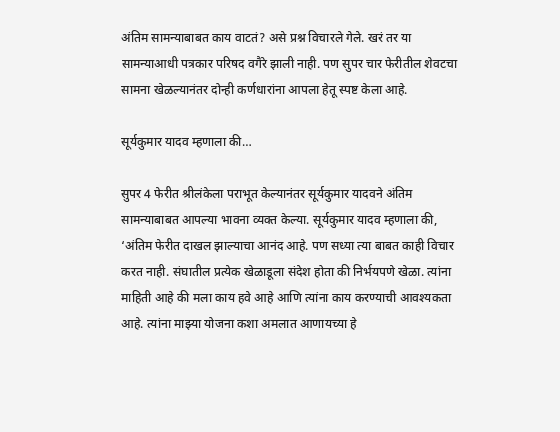अंतिम सामन्याबाबत काय वाटतं? असे प्रश्न विचारले गेले. खरं तर या सामन्याआधी पत्रकार परिषद वगैरे झाली नाही. पण सुपर चार फेरीतील शेवटचा सामना खेळल्यानंतर दोन्ही कर्णधारांना आपला हेतू स्पष्ट केला आहे.

सूर्यकुमार यादव म्हणाला की…

सुपर 4 फेरीत श्रीलंकेला पराभूत केल्यानंतर सूर्यकुमार यादवने अंतिम सामन्याबाबत आपल्या भावना व्यक्त केल्या. सूर्यकुमार यादव म्हणाला की, ‘अंतिम फेरीत दाखल झाल्याचा आनंद आहे. पण सध्या त्या बाबत काही विचार करत नाही. संघातील प्रत्येक खेळाडूला संदेश होता की निर्भयपणे खेळा. त्यांना माहिती आहे की मला काय हवे आहे आणि त्यांना काय करण्याची आवश्यकता आहे. त्यांना माझ्या योजना कशा अमलात आणायच्या हे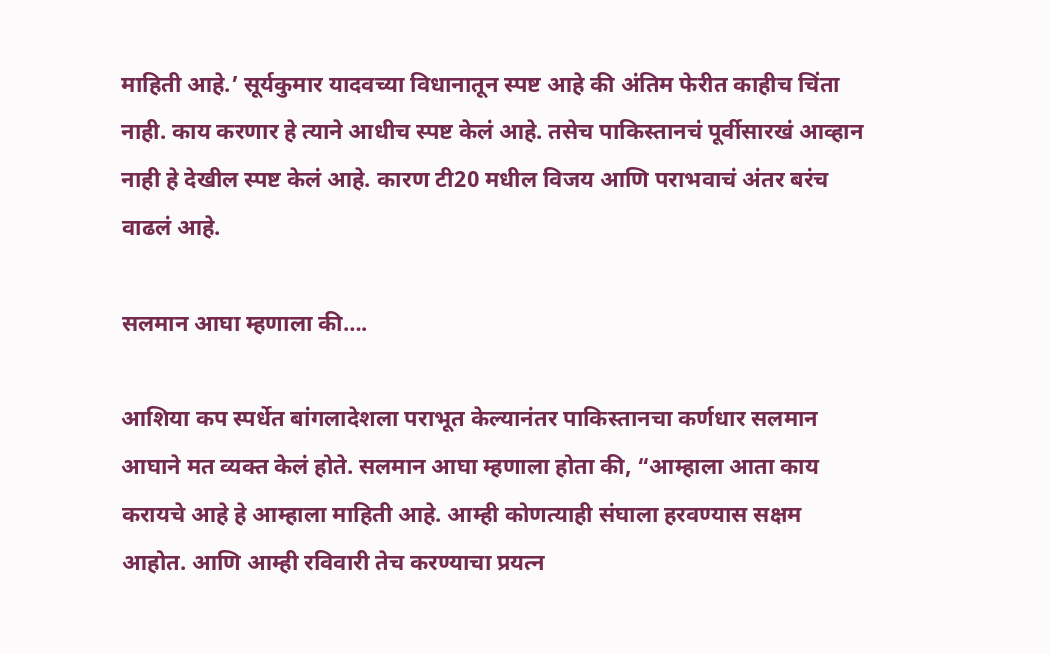माहिती आहे.’ सूर्यकुमार यादवच्या विधानातून स्पष्ट आहे की अंतिम फेरीत काहीच चिंता नाही. काय करणार हे त्याने आधीच स्पष्ट केलं आहे. तसेच पाकिस्तानचं पूर्वीसारखं आव्हान नाही हे देखील स्पष्ट केलं आहे. कारण टी20 मधील विजय आणि पराभवाचं अंतर बरंच वाढलं आहे.

सलमान आघा म्हणाला की….

आशिया कप स्पर्धेत बांगलादेशला पराभूत केल्यानंतर पाकिस्तानचा कर्णधार सलमान आघाने मत व्यक्त केलं होते. सलमान आघा म्हणाला होता की, “आम्हाला आता काय करायचे आहे हे आम्हाला माहिती आहे. आम्ही कोणत्याही संघाला हरवण्यास सक्षम आहोत. आणि आम्ही रविवारी तेच करण्याचा प्रयत्न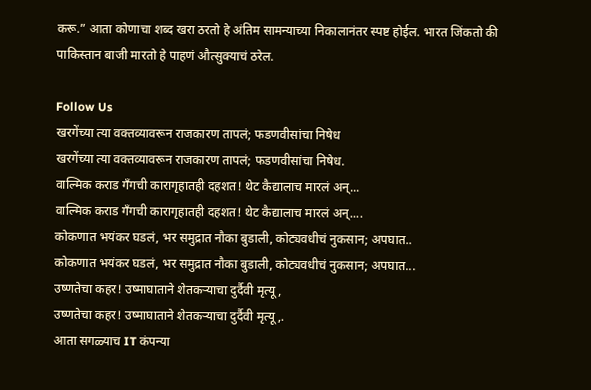करू.” आता कोणाचा शब्द खरा ठरतो हे अंतिम सामन्याच्या निकालानंतर स्पष्ट होईल. भारत जिंकतो की पाकिस्तान बाजी मारतो हे पाहणं औत्सुक्याचं ठरेल.

Follow Us
खरगेंच्या त्या वक्तव्यावरून राजकारण तापलं; फडणवीसांचा निषेध
खरगेंच्या त्या वक्तव्यावरून राजकारण तापलं; फडणवीसांचा निषेध.
वाल्मिक कराड गँगची कारागृहातही दहशत! थेट कैद्यालाच मारलं अन्...
वाल्मिक कराड गँगची कारागृहातही दहशत! थेट कैद्यालाच मारलं अन्....
कोकणात भयंकर घडलं, भर समुद्रात नौका बुडाली, कोट्यवधीचं नुकसान; अपघात..
कोकणात भयंकर घडलं, भर समुद्रात नौका बुडाली, कोट्यवधीचं नुकसान; अपघात...
उष्णतेचा कहर! उष्माघाताने शेतकऱ्याचा दुर्दैवी मृत्यू,
उष्णतेचा कहर! उष्माघाताने शेतकऱ्याचा दुर्दैवी मृत्यू,.
आता सगळ्याच IT कंपन्या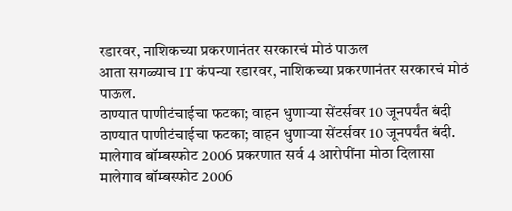रडारवर, नाशिकच्या प्रकरणानंतर सरकारचं मोठं पाऊल
आता सगळ्याच IT कंपन्या रडारवर, नाशिकच्या प्रकरणानंतर सरकारचं मोठं पाऊल.
ठाण्यात पाणीटंचाईचा फटका; वाहन धुणाऱ्या सेंटर्सवर 10 जूनपर्यंत बंदी
ठाण्यात पाणीटंचाईचा फटका; वाहन धुणाऱ्या सेंटर्सवर 10 जूनपर्यंत बंदी.
मालेगाव बॉम्बस्फोट 2006 प्रकरणात सर्व 4 आरोपींना मोठा दिलासा
मालेगाव बॉम्बस्फोट 2006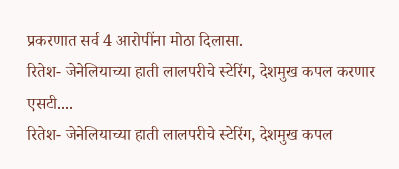प्रकरणात सर्व 4 आरोपींना मोठा दिलासा.
रितेश- जेनेलियाच्या हाती लालपरीचे स्टेरिंग, देशमुख कपल करणार एसटी....
रितेश- जेनेलियाच्या हाती लालपरीचे स्टेरिंग, देशमुख कपल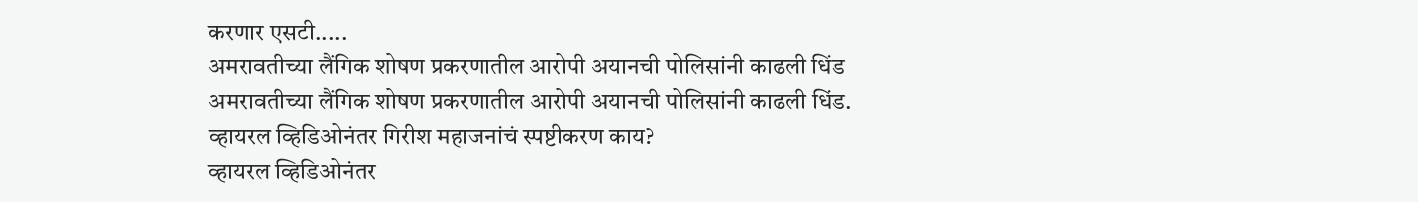करणार एसटी.....
अमरावतीच्या लैंगिक शोषण प्रकरणातील आरोपी अयानची पोलिसांनी काढली धिंड
अमरावतीच्या लैंगिक शोषण प्रकरणातील आरोपी अयानची पोलिसांनी काढली धिंड.
व्हायरल व्हिडिओनंतर गिरीश महाजनांचं स्पष्टीकरण काय?
व्हायरल व्हिडिओनंतर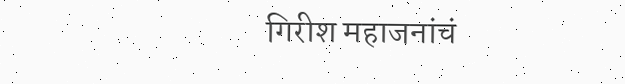गिरीश महाजनांचं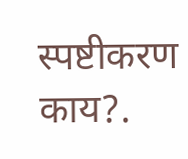स्पष्टीकरण काय?.